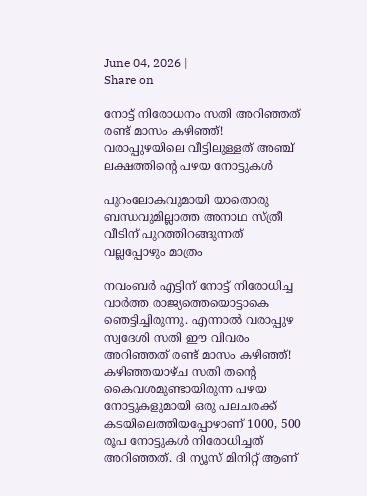June 04, 2026 |
Share on

നോട്ട് നിരോധനം സതി അറിഞ്ഞത് രണ്ട് മാസം കഴിഞ്ഞ്! വരാപ്പുഴയിലെ വീട്ടിലുള്ളത് അഞ്ച് ലക്ഷത്തിന്റെ പഴയ നോട്ടുകള്‍

പുറംലോകവുമായി യാതൊരു ബന്ധവുമില്ലാത്ത അനാഥ സ്ത്രീ വീടിന് പുറത്തിറങ്ങുന്നത് വല്ലപ്പോഴും മാത്രം

നവംബര്‍ എട്ടിന് നോട്ട് നിരോധിച്ച വാര്‍ത്ത രാജ്യത്തെയൊട്ടാകെ ഞെട്ടിച്ചിരുന്നു. എന്നാല്‍ വരാപ്പുഴ സ്വദേശി സതി ഈ വിവരം അറിഞ്ഞത് രണ്ട് മാസം കഴിഞ്ഞ്! കഴിഞ്ഞയാഴ്ച സതി തന്റെ കൈവശമുണ്ടായിരുന്ന പഴയ നോട്ടുകളുമായി ഒരു പലചരക്ക് കടയിലെത്തിയപ്പോഴാണ് 1000, 500 രൂപ നോട്ടുകള്‍ നിരോധിച്ചത് അറിഞ്ഞത്. ദി ന്യൂസ് മിനിറ്റ് ആണ്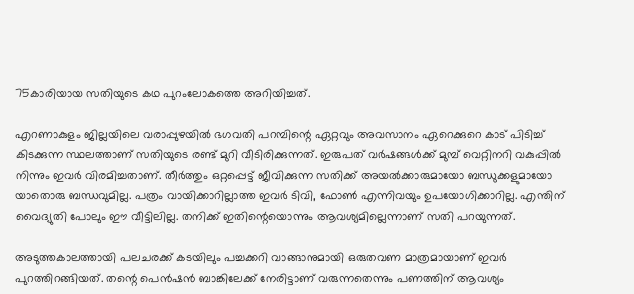75കാരിയായ സതിയുടെ കഥ പുറംലോകത്തെ അറിയിച്ചത്.

എറണാകുളം ജില്ലയിലെ വരാപ്പുഴയില്‍ ഭഗവതി പറമ്പിന്റെ ഏറ്റവും അവസാനം ഏറെക്കുറെ കാട് പിടിച്ച് കിടക്കുന്ന സ്ഥലത്താണ് സതിയുടെ രണ്ട് മുറി വീടിരിക്കുന്നത്. ഇരുപത് വര്‍ഷങ്ങള്‍ക്ക് മുമ്പ് വെറ്റിനറി വകുപ്പില്‍ നിന്നും ഇവര്‍ വിരമിച്ചതാണ്. തീര്‍ത്തും ഒറ്റപ്പെട്ട് ജീവിക്കുന്ന സതിക്ക് അയല്‍ക്കാരുമായോ ബന്ധുക്കളുമായോ യാതൊരു ബന്ധവുമില്ല. പത്രം വായിക്കാറില്ലാത്ത ഇവര്‍ ടിവി, ഫോണ്‍ എന്നിവയും ഉപയോഗിക്കാറില്ല. എന്തിന് വൈദ്യുതി പോലും ഈ വീട്ടിലില്ല. തനിക്ക് ഇതിന്റെയൊന്നും ആവശ്യമില്ലെന്നാണ് സതി പറയുന്നത്.

അടുത്തകാലത്തായി പലചരക്ക് കടയിലും പച്ചക്കറി വാങ്ങാനുമായി ഒരുതവണ മാത്രമായാണ് ഇവര്‍ പുറത്തിറങ്ങിയത്. തന്റെ പെന്‍ഷന്‍ ബാങ്കിലേക്ക് നേരിട്ടാണ് വരുന്നതെന്നും പണത്തിന് ആവശ്യം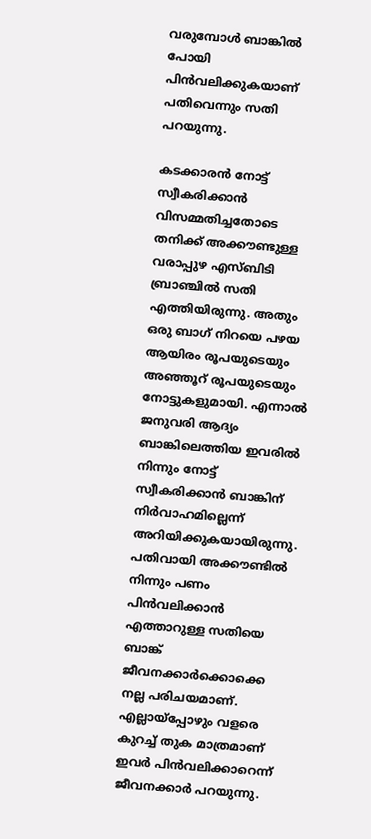വരുമ്പോള്‍ ബാങ്കില്‍ പോയി പിന്‍വലിക്കുകയാണ് പതിവെന്നും സതി പറയുന്നു.

കടക്കാരന്‍ നോട്ട് സ്വീകരിക്കാന്‍ വിസമ്മതിച്ചതോടെ തനിക്ക് അക്കൗണ്ടുള്ള വരാപ്പുഴ എസ്ബിടി ബ്രാഞ്ചില്‍ സതി എത്തിയിരുന്നു. അതും ഒരു ബാഗ് നിറയെ പഴയ ആയിരം രൂപയുടെയും അഞ്ഞൂറ് രൂപയുടെയും നോട്ടുകളുമായി. എന്നാല്‍ ജനുവരി ആദ്യം ബാങ്കിലെത്തിയ ഇവരില്‍ നിന്നും നോട്ട് സ്വീകരിക്കാന്‍ ബാങ്കിന് നിര്‍വാഹമില്ലെന്ന് അറിയിക്കുകയായിരുന്നു. പതിവായി അക്കൗണ്ടില്‍ നിന്നും പണം പിന്‍വലിക്കാന്‍ എത്താറുള്ള സതിയെ ബാങ്ക് ജീവനക്കാര്‍ക്കൊക്കെ നല്ല പരിചയമാണ്. എല്ലായ്‌പ്പോഴും വളരെ കുറച്ച് തുക മാത്രമാണ് ഇവര്‍ പിന്‍വലിക്കാറെന്ന് ജീവനക്കാര്‍ പറയുന്നു.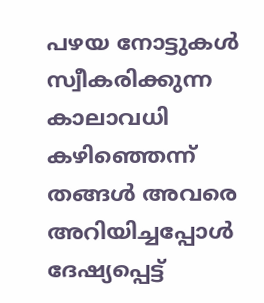പഴയ നോട്ടുകള്‍ സ്വീകരിക്കുന്ന കാലാവധി കഴിഞ്ഞെന്ന് തങ്ങള്‍ അവരെ അറിയിച്ചപ്പോള്‍ ദേഷ്യപ്പെട്ട്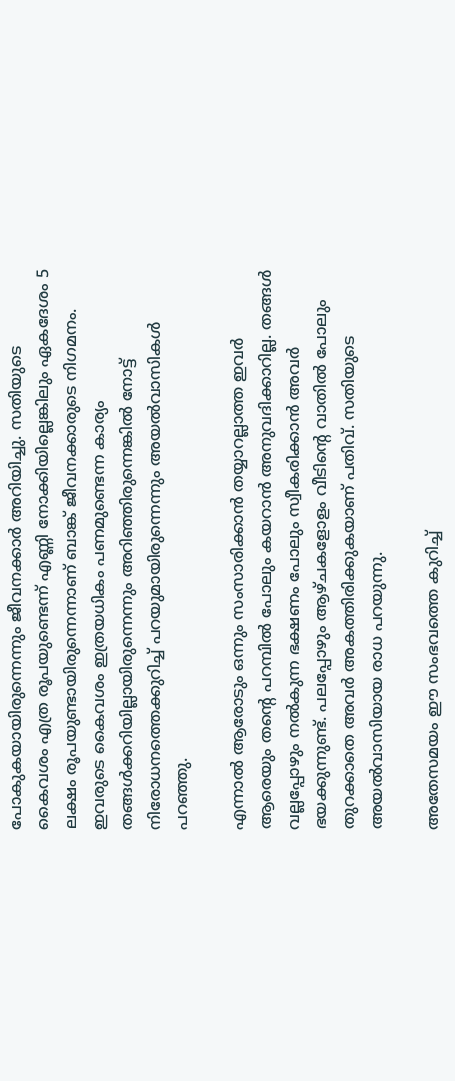പോകുകയായിരുന്നെന്നും ജീവനക്കാര്‍ അറിയിച്ചു. സതിയുടെ കൈവശം എത്ര രൂപയുണ്ടെന്ന് എണ്ണി നോക്കിയില്ലെങ്കിലും ഏകദേശം 5 ലക്ഷം രൂപയുണ്ടായിരുന്നെന്നാണ് ബാങ്ക് ജീവനക്കാരുടെ നിഗമനം. ഇവരുടെ കൈവശം ഇത്രയധികം പണമുണ്ടെന്ന കാര്യം തങ്ങള്‍ക്കറിയില്ലായിരുന്നെന്നും അറിഞ്ഞിരുന്നെങ്കില്‍ നോട്ട് നിരോധനത്തെക്കുറിച്ച് പറയുമായിരുന്നെന്നും അയല്‍വാസികള്‍ പറഞ്ഞു.

എന്നാല്‍ ആരോടും ഒന്നും സംസാരിക്കാന്‍ തയ്യാറല്ലാത്ത ഇവര്‍ ആരെയും തന്റെ പറമ്പില്‍ പോലും കയറാന്‍ അനുവദിക്കാറില്ല. തങ്ങള്‍ വല്ലപ്പോഴും നല്‍കുന്ന ഭക്ഷണം പോലും സ്വീകരിക്കാന്‍ അവര്‍ ഭയക്കുന്നുണ്ട്. പലപ്പോഴും ആഴ്ചകളോളം വീടിന്റെ വാതില്‍ പോലും തുറക്കാതെ അവര്‍ അകത്തിരിക്കുകയാണ് പതിവ്. സതിയുടെ അയല്‍വാസിയായ രാധ പറയുന്നു.

അതേസമയം ഈ സംഭവത്തെ കുറിച്ച്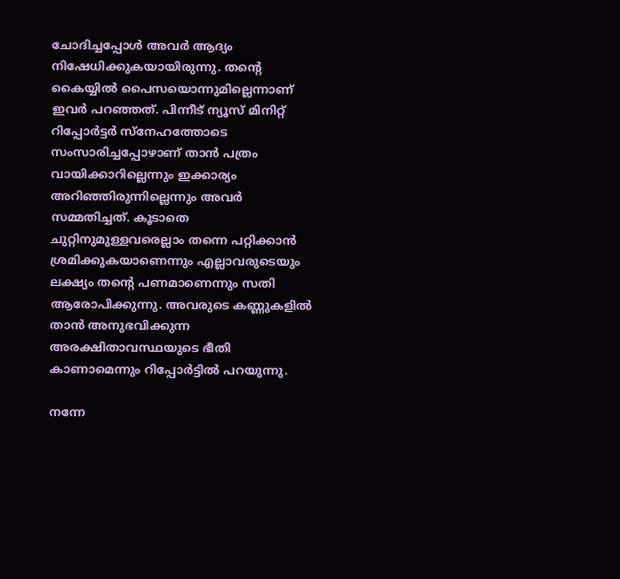ചോദിച്ചപ്പോള്‍ അവര്‍ ആദ്യം നിഷേധിക്കുകയായിരുന്നു. തന്റെ കൈയ്യില്‍ പൈസയൊന്നുമില്ലെന്നാണ് ഇവര്‍ പറഞ്ഞത്. പിന്നീട് ന്യൂസ് മിനിറ്റ് റിപ്പോര്‍ട്ടര്‍ സ്‌നേഹത്തോടെ സംസാരിച്ചപ്പോഴാണ് താന്‍ പത്രം വായിക്കാറില്ലെന്നും ഇക്കാര്യം അറിഞ്ഞിരുന്നില്ലെന്നും അവര്‍ സമ്മതിച്ചത്. കൂടാതെ ചുറ്റിനുമുള്ളവരെല്ലാം തന്നെ പറ്റിക്കാന്‍ ശ്രമിക്കുകയാണെന്നും എല്ലാവരുടെയും ലക്ഷ്യം തന്റെ പണമാണെന്നും സതി ആരോപിക്കുന്നു. അവരുടെ കണ്ണുകളില്‍ താന്‍ അനുഭവിക്കുന്ന അരക്ഷിതാവസ്ഥയുടെ ഭീതി കാണാമെന്നും റിപ്പോര്‍ട്ടില്‍ പറയുന്നു.

നന്നേ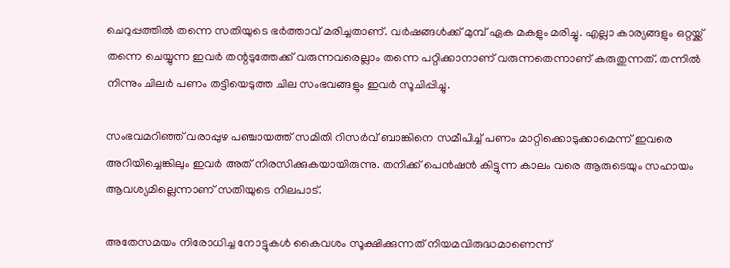ചെറുപ്പത്തില്‍ തന്നെ സതിയുടെ ഭര്‍ത്താവ് മരിച്ചതാണ്. വര്‍ഷങ്ങള്‍ക്ക് മുമ്പ് ഏക മകളും മരിച്ചു. എല്ലാ കാര്യങ്ങളും ഒറ്റയ്ക്ക് തന്നെ ചെയ്യുന്ന ഇവര്‍ തന്റടുത്തേക്ക് വരുന്നവരെല്ലാം തന്നെ പറ്റിക്കാനാണ് വരുന്നതെന്നാണ് കരുതുന്നത്. തന്നില്‍ നിന്നും ചിലര്‍ പണം തട്ടിയെടുത്ത ചില സംഭവങ്ങളും ഇവര്‍ സൂചിപ്പിച്ചു.

സംഭവമറിഞ്ഞ് വരാപ്പുഴ പഞ്ചായത്ത് സമിതി റിസര്‍വ് ബാങ്കിനെ സമീപിച്ച് പണം മാറ്റിക്കൊടുക്കാമെന്ന് ഇവരെ അറിയിച്ചെങ്കിലും ഇവര്‍ അത് നിരസിക്കുകയായിരുന്നു. തനിക്ക് പെന്‍ഷന്‍ കിട്ടുന്ന കാലം വരെ ആരുടെയും സഹായം ആവശ്യമില്ലെന്നാണ് സതിയുടെ നിലപാട്.

അതേസമയം നിരോധിച്ച നോട്ടുകള്‍ കൈവശം സൂക്ഷിക്കുന്നത് നിയമവിരുദ്ധമാണെന്ന്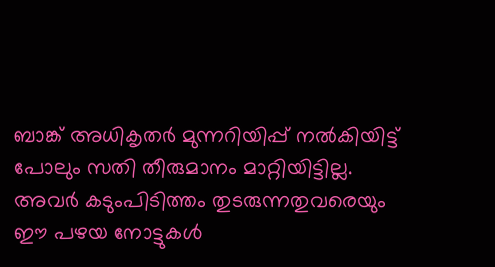ബാങ്ക് അധികൃതര്‍ മുന്നറിയിപ്പ് നല്‍കിയിട്ട് പോലും സതി തീരുമാനം മാറ്റിയിട്ടില്ല. അവര്‍ കടുംപിടിത്തം തുടരുന്നതുവരെയും ഈ പഴയ നോട്ടുകള്‍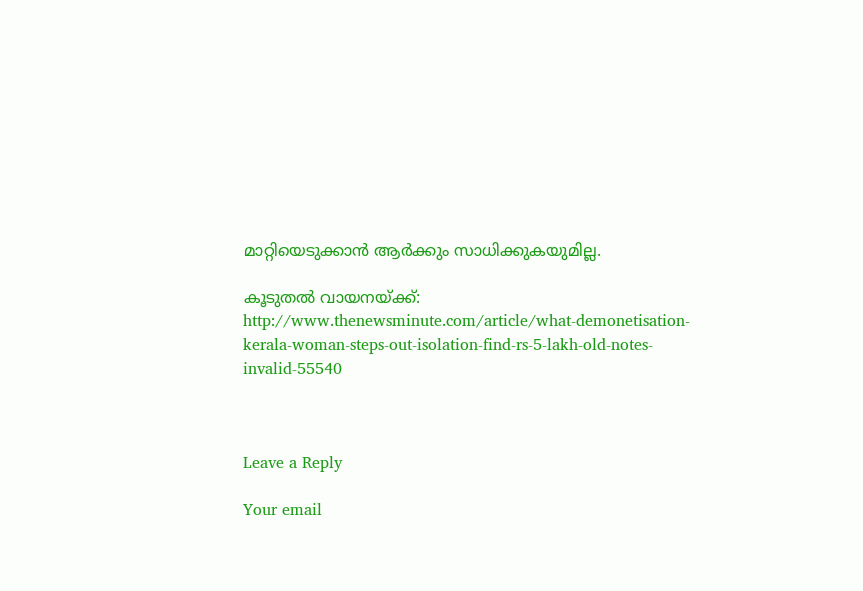മാറ്റിയെടുക്കാന്‍ ആര്‍ക്കും സാധിക്കുകയുമില്ല.

കൂടുതല്‍ വായനയ്ക്ക്: http://www.thenewsminute.com/article/what-demonetisation-kerala-woman-steps-out-isolation-find-rs-5-lakh-old-notes-invalid-55540



Leave a Reply

Your email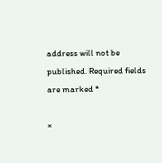address will not be published. Required fields are marked *

×